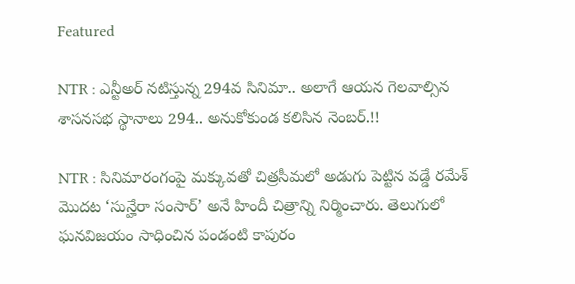Featured

NTR : ఎన్టీఅర్ నటిస్తున్న 294వ సినిమా.. అలాగే ఆయన గెలవాల్సిన శాసనసభ స్థానాలు 294.. అనుకోకుండ కలిసిన నెంబర్.!!

NTR : సినిమారంగంపై మక్కువతో చిత్రసీమలో అడుగు పెట్టిన వడ్డే రమేశ్ మొదట ‘సున్హేరా సంసార్’ అనే హిందీ చిత్రాన్ని నిర్మించారు. తెలుగులో ఘనవిజయం సాధించిన పండంటి కాపురం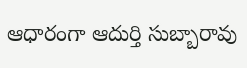ఆధారంగా ఆదుర్తి సుబ్బారావు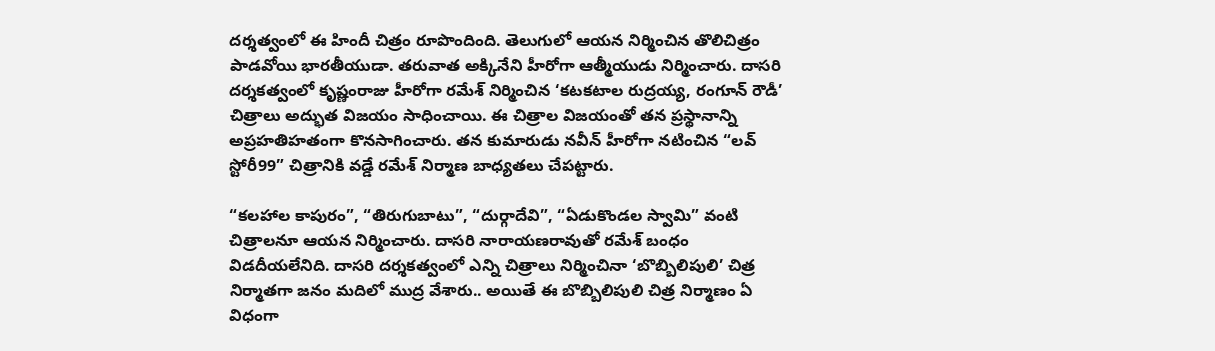దర్శత్వంలో ఈ హిందీ చిత్రం రూపొందింది. తెలుగులో ఆయన నిర్మించిన తొలిచిత్రం పాడవోయి భారతీయుడా. తరువాత అక్కినేని హీరోగా ఆత్మీయుడు నిర్మించారు. దాసరి దర్శకత్వంలో కృష్ణంరాజు హీరోగా రమేశ్ నిర్మించిన ‘కటకటాల రుద్రయ్య, రంగూన్ రౌడీ’ చిత్రాలు అద్భుత విజయం సాధించాయి. ఈ చిత్రాల విజయంతో తన ప్రస్థానాన్ని అప్రహతిహతంగా కొనసాగించారు. తన కుమారుడు నవీన్ హీరోగా నటించిన “లవ్ స్టోరీ99” చిత్రానికి వడ్డే రమేశ్ నిర్మాణ బాధ్యతలు చేపట్టారు.

“కలహాల కాపురం”, “తిరుగుబాటు”, “దుర్గాదేవి”, “ఏడుకొండల స్వామి” వంటి చిత్రాలనూ ఆయన నిర్మించారు. దాసరి నారాయణరావుతో రమేశ్ బంధం విడదీయలేనిది. దాసరి దర్శకత్వంలో ఎన్ని చిత్రాలు నిర్మించినా ‘బొబ్బిలిపులి’ చిత్ర నిర్మాతగా జనం మదిలో ముద్ర వేశారు.. అయితే ఈ బొబ్బిలిపులి చిత్ర నిర్మాణం ఏ విధంగా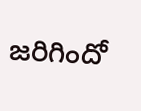జరిగిందో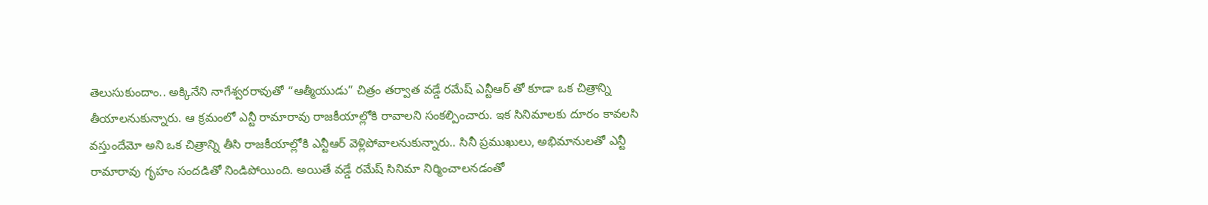తెలుసుకుందాం.. అక్కినేని నాగేశ్వరరావుతో “ఆత్మీయుడు” చిత్రం తర్వాత వడ్డే రమేష్ ఎన్టీఆర్ తో కూడా ఒక చిత్రాన్ని తీయాలనుకున్నారు. ఆ క్రమంలో ఎన్టీ రామారావు రాజకీయాల్లోకి రావాలని సంకల్పించారు. ఇక సినిమాలకు దూరం కావలసి వస్తుందేమో అని ఒక చిత్రాన్ని తీసి రాజకీయాల్లోకి ఎన్టీఆర్ వెళ్లిపోవాలనుకున్నారు.. సినీ ప్రముఖులు, అభిమానులతో ఎన్టీ రామారావు గృహం సందడితో నిండిపోయింది. అయితే వడ్డే రమేష్ సినిమా నిర్మించాలనడంతో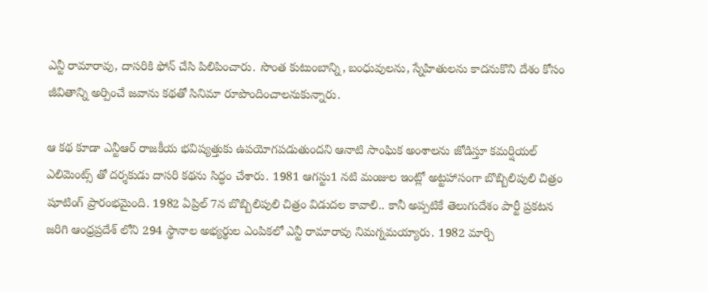ఎన్టీ రామారావు, దాసరికి ఫోన్ చేసి పిలిపించారు. సొంత కుటుంబాన్ని, బంధువులను, స్నేహితులను కాదనుకొని దేశం కోసం జీవితాన్ని అర్పించే జవాను కథతో సినిమా రూపొందించాలనుకున్నారు.

ఆ కథ కూడా ఎన్టీఆర్ రాజకీయ భవిష్యత్తుకు ఉపయోగపడుతుందని ఆనాటి సాంఘిక అంశాలను జోడిస్తూ కమర్షియల్ ఎలిమెంట్స్ తో దర్శకుడు దాసరి కథను సిద్ధం చేశారు. 1981 ఆగస్టు1 నటి మంజుల ఇంట్లో అట్టహాసంగా బొబ్బిలిపులి చిత్రం షూటింగ్ ప్రారంభమైంది. 1982 ఏప్రిల్ 7న బొబ్బిలిపులి చిత్రం విడుదల కావాలి.. కానీ అప్పటికే తెలుగుదేశం పార్టీ ప్రకటన జరిగి ఆంధ్రప్రదేశ్ లోని 294 స్థానాల అభ్యర్థుల ఎంపికలో ఎన్టీ రామారావు నిమగ్నమయ్యారు. 1982 మార్చి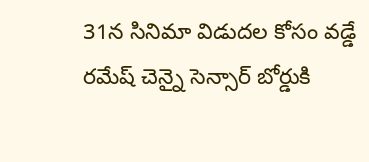31న సినిమా విడుదల కోసం వడ్డే రమేష్ చెన్నై సెన్సార్ బోర్డుకి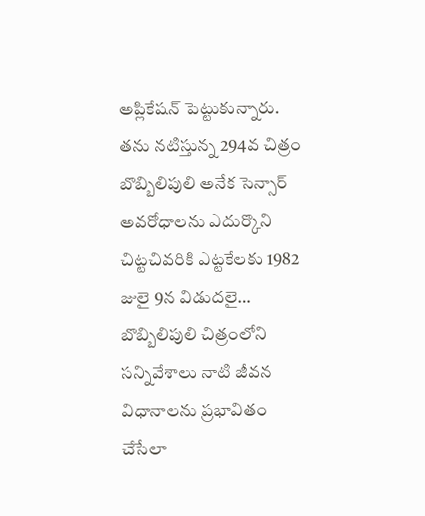అప్లికేషన్ పెట్టుకున్నారు. తను నటిస్తున్న 294వ చిత్రం బొబ్బిలిపులి అనేక సెన్సార్ అవరోధాలను ఎదుర్కొని చిట్టచివరికి ఎట్టకేలకు 1982 జులై 9న విడుదలై… బొబ్బిలిపులి చిత్రంలోని సన్నివేశాలు నాటి జీవన విధానాలను ప్రభావితం చేసేలా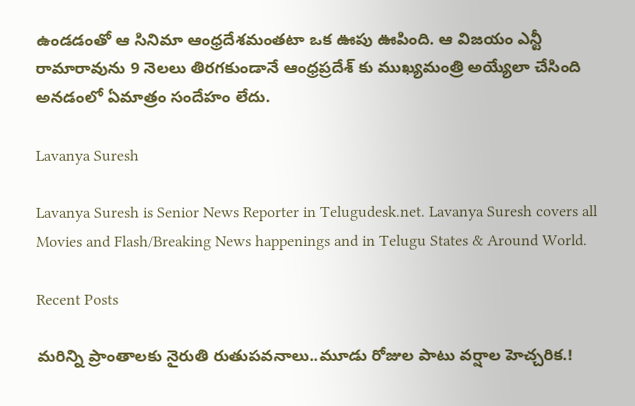ఉండడంతో ఆ సినిమా ఆంధ్రదేశమంతటా ఒక ఊపు ఊపింది. ఆ విజయం ఎన్టీ రామారావును 9 నెలలు తిరగకుండానే ఆంధ్రప్రదేశ్ కు ముఖ్యమంత్రి అయ్యేలా చేసింది అనడంలో ఏమాత్రం సందేహం లేదు.

Lavanya Suresh

Lavanya Suresh is Senior News Reporter in Telugudesk.net. Lavanya Suresh covers all Movies and Flash/Breaking News happenings and in Telugu States & Around World.

Recent Posts

మరిన్ని ప్రాంతాలకు నైరుతి రుతుపవనాలు..మూడు రోజుల పాటు వర్షాల హెచ్చరిక.!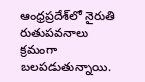ఆంధ్రప్రదేశ్‌లో నైరుతి రుతుపవనాలు క్రమంగా బలపడుతున్నాయి.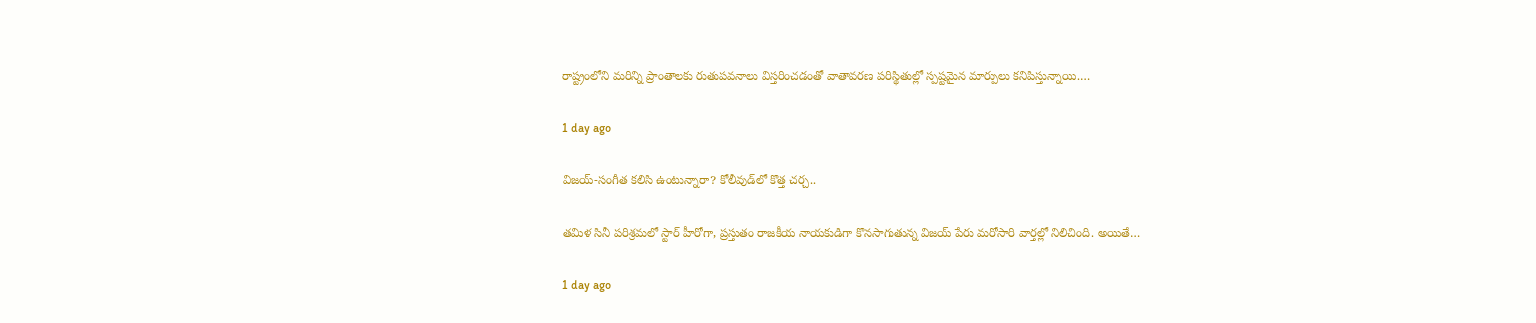రాష్ట్రంలోని మరిన్ని ప్రాంతాలకు రుతుపవనాలు విస్తరించడంతో వాతావరణ పరిస్థితుల్లో స్పష్టమైన మార్పులు కనిపిస్తున్నాయి.…

1 day ago

విజయ్-సంగీత కలిసి ఉంటున్నారా? కోలీవుడ్‌లో కొత్త చర్చ..

తమిళ సినీ పరిశ్రమలో స్టార్ హీరోగా, ప్రస్తుతం రాజకీయ నాయకుడిగా కొనసాగుతున్న విజయ్ పేరు మరోసారి వార్తల్లో నిలిచింది. అయితే…

1 day ago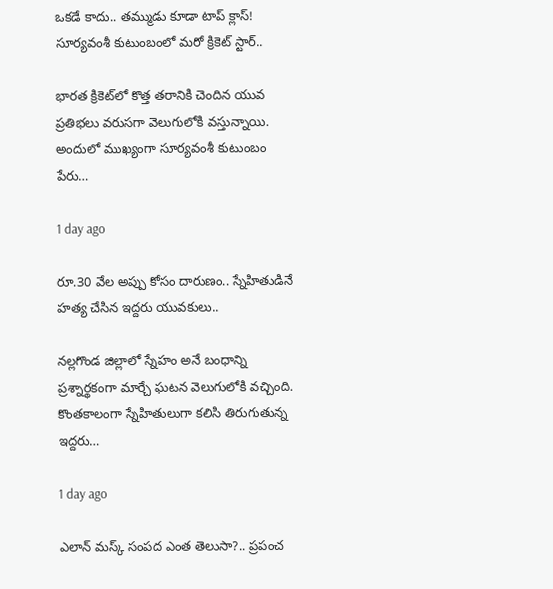ఒకడే కాదు.. తమ్ముడు కూడా టాప్ క్లాస్! సూర్యవంశీ కుటుంబంలో మరో క్రికెట్ స్టార్..

భారత క్రికెట్‌లో కొత్త తరానికి చెందిన యువ ప్రతిభలు వరుసగా వెలుగులోకి వస్తున్నాయి. అందులో ముఖ్యంగా సూర్యవంశీ కుటుంబం పేరు…

1 day ago

రూ.30 వేల అప్పు కోసం దారుణం.. స్నేహితుడినే హత్య చేసిన ఇద్దరు యువకులు..

నల్లగొండ జిల్లాలో స్నేహం అనే బంధాన్ని ప్రశ్నార్థకంగా మార్చే ఘటన వెలుగులోకి వచ్చింది. కొంతకాలంగా స్నేహితులుగా కలిసి తిరుగుతున్న ఇద్దరు…

1 day ago

ఎలాన్ మస్క్ సంపద ఎంత తెలుసా?.. ప్రపంచ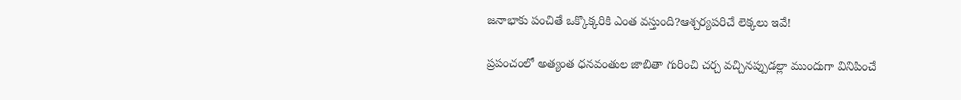జనాభాకు పంచితే ఒక్కొక్కరికి ఎంత వస్తుంది?ఆశ్చర్యపరిచే లెక్కలు ఇవే!

ప్రపంచంలో అత్యంత ధనవంతుల జాబితా గురించి చర్చ వచ్చినప్పుడల్లా ముందుగా వినిపించే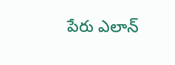పేరు ఎలాన్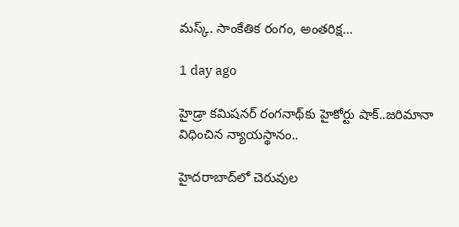మస్క్. సాంకేతిక రంగం, అంతరిక్ష…

1 day ago

హైడ్రా కమిషనర్ రంగనాథ్‌కు హైకోర్టు షాక్..జరిమానా విధించిన న్యాయస్థానం..

హైదరాబాద్‌లో చెరువుల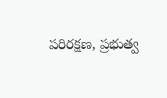పరిరక్షణ, ప్రభుత్వ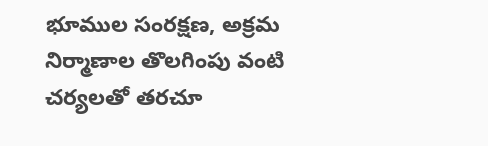భూముల సంరక్షణ, అక్రమ నిర్మాణాల తొలగింపు వంటి చర్యలతో తరచూ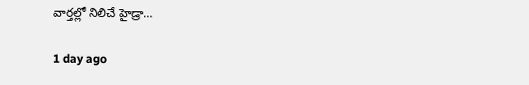వార్తల్లో నిలిచే హైడ్రా…

1 day ago